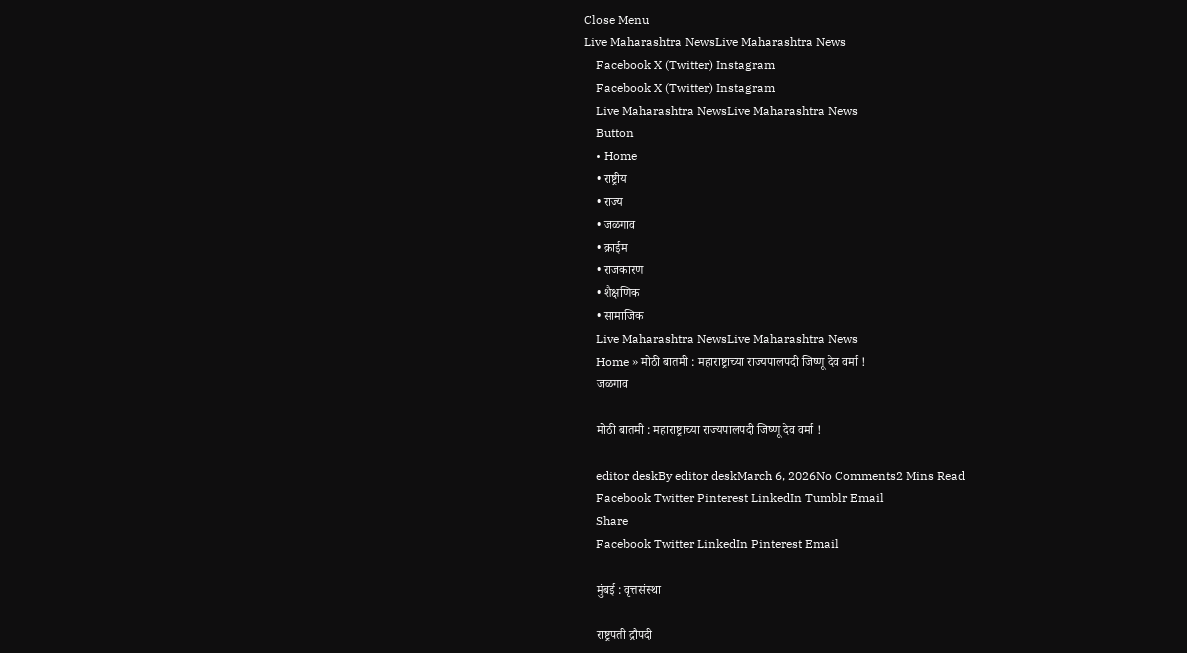Close Menu
Live Maharashtra NewsLive Maharashtra News
    Facebook X (Twitter) Instagram
    Facebook X (Twitter) Instagram
    Live Maharashtra NewsLive Maharashtra News
    Button
    • Home
    • राष्ट्रीय
    • राज्य
    • जळगाव
    • क्राईम
    • राजकारण
    • शैक्षणिक
    • सामाजिक
    Live Maharashtra NewsLive Maharashtra News
    Home » मोठी बातमी : महाराष्ट्राच्या राज्यपालपदी जिष्णू देव वर्मा !
    जळगाव

    मोठी बातमी : महाराष्ट्राच्या राज्यपालपदी जिष्णू देव वर्मा !

    editor deskBy editor deskMarch 6, 2026No Comments2 Mins Read
    Facebook Twitter Pinterest LinkedIn Tumblr Email
    Share
    Facebook Twitter LinkedIn Pinterest Email

    मुंबई : वृत्तसंस्था

    राष्ट्रपती द्रौपदी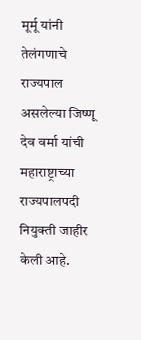मूर्मू यांनी तेलंगणाचे राज्यपाल असलेल्या जिष्णू देव वर्मा यांची महाराष्ट्राच्या राज्यपालपदी नियुक्ती जाहीर केली आहे.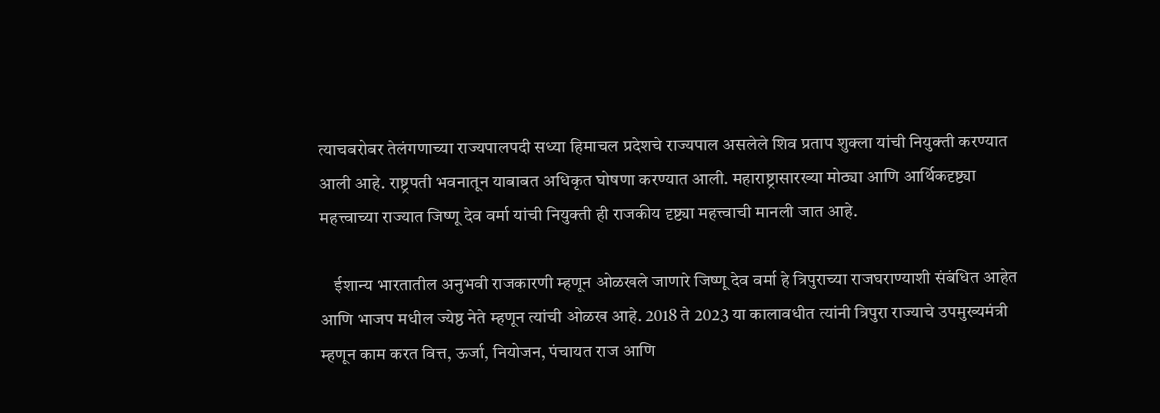त्याचबरोबर तेलंगणाच्या राज्यपालपदी सध्या हिमाचल प्रदेशचे राज्यपाल असलेले शिव प्रताप शुक्ला यांची नियुक्ती करण्यात आली आहे. राष्ट्रपती भवनातून याबाबत अधिकृत घोषणा करण्यात आली. महाराष्ट्रासारख्या मोठ्या आणि आर्थिकदृष्ट्या महत्त्वाच्या राज्यात जिष्णू देव वर्मा यांची नियुक्ती ही राजकीय दृष्ट्या महत्त्वाची मानली जात आहे.

    ईशान्य भारतातील अनुभवी राजकारणी म्हणून ओळखले जाणारे जिष्णू देव वर्मा हे त्रिपुराच्या राजघराण्याशी संबंधित आहेत आणि भाजप मधील ज्येष्ठ नेते म्हणून त्यांची ओळख आहे. 2018 ते 2023 या कालावधीत त्यांनी त्रिपुरा राज्याचे उपमुख्यमंत्री म्हणून काम करत वित्त, ऊर्जा, नियोजन, पंचायत राज आणि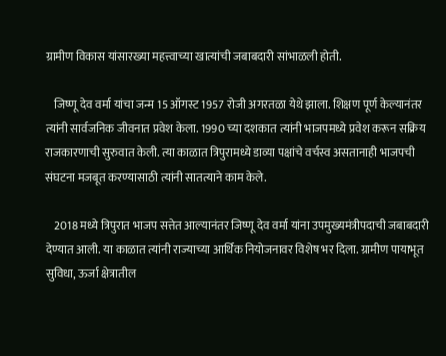ग्रामीण विकास यांसारख्या महत्त्वाच्या खात्यांची जबाबदारी सांभाळली होती.

    जिष्णू देव वर्मा यांचा जन्म 15 ऑगस्ट 1957 रोजी अगरतळा येथे झाला. शिक्षण पूर्ण केल्यानंतर त्यांनी सार्वजनिक जीवनात प्रवेश केला. 1990 च्या दशकात त्यांनी भाजपमध्ये प्रवेश करून सक्रिय राजकारणाची सुरुवात केली. त्या काळात त्रिपुरामध्ये डाव्या पक्षांचे वर्चस्व असतानाही भाजपची संघटना मजबूत करण्यासाठी त्यांनी सातत्याने काम केले.

    2018 मध्ये त्रिपुरात भाजप सत्तेत आल्यानंतर जिष्णू देव वर्मा यांना उपमुख्यमंत्रीपदाची जबाबदारी देण्यात आली. या काळात त्यांनी राज्याच्या आर्थिक नियोजनावर विशेष भर दिला. ग्रामीण पायाभूत सुविधा, ऊर्जा क्षेत्रातील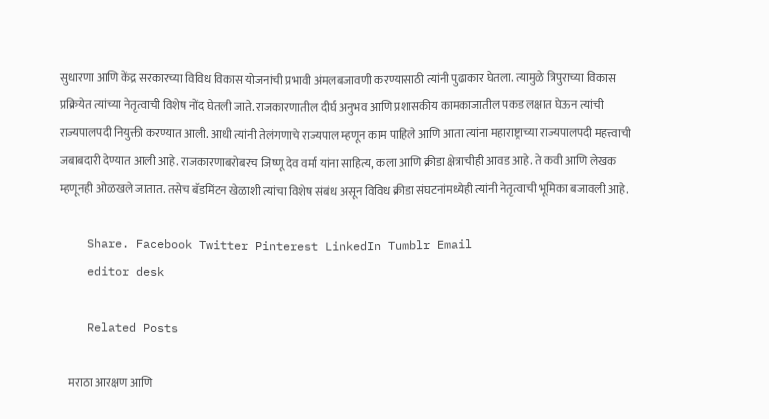सुधारणा आणि केंद्र सरकारच्या विविध विकास योजनांची प्रभावी अंमलबजावणी करण्यासाठी त्यांनी पुढाकार घेतला. त्यामुळे त्रिपुराच्या विकास प्रक्रियेत त्यांच्या नेतृत्वाची विशेष नोंद घेतली जाते. राजकारणातील दीर्घ अनुभव आणि प्रशासकीय कामकाजातील पकड लक्षात घेऊन त्यांची राज्यपालपदी नियुक्ती करण्यात आली. आधी त्यांनी तेलंगणाचे राज्यपाल म्हणून काम पाहिले आणि आता त्यांना महाराष्ट्राच्या राज्यपालपदी महत्त्वाची जबाबदारी देण्यात आली आहे. राजकारणाबरोबरच जिष्णू देव वर्मा यांना साहित्य, कला आणि क्रीडा क्षेत्राचीही आवड आहे. ते कवी आणि लेखक म्हणूनही ओळखले जातात. तसेच बॅडमिंटन खेळाशी त्यांचा विशेष संबंध असून विविध क्रीडा संघटनांमध्येही त्यांनी नेतृत्वाची भूमिका बजावली आहे.

    Share. Facebook Twitter Pinterest LinkedIn Tumblr Email
    editor desk

    Related Posts

    मराठा आरक्षण आणि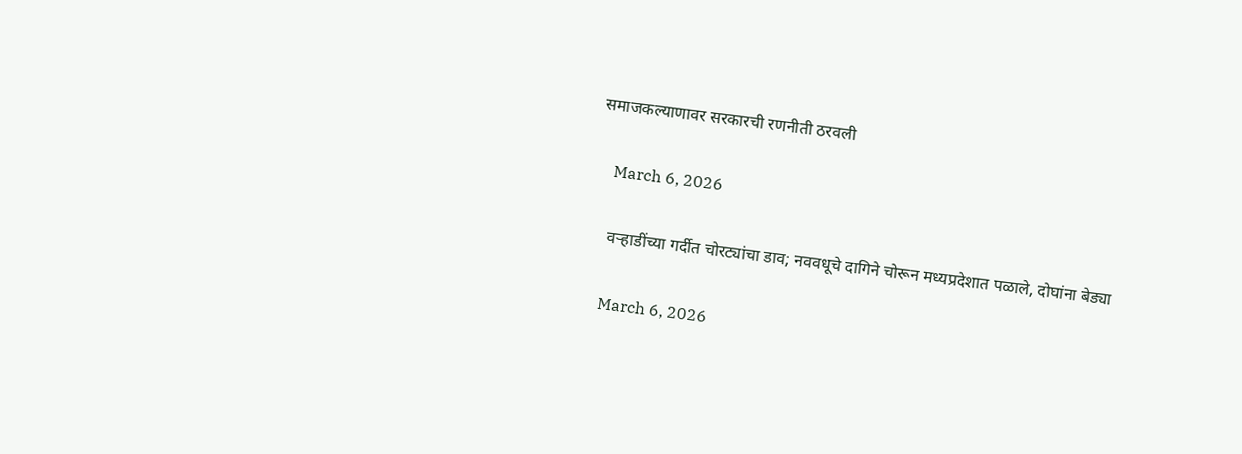समाजकल्याणावर सरकारची रणनीती ठरवली

    March 6, 2026

    वऱ्हाडींच्या गर्दीत चोरट्यांचा डाव; नववधूचे दागिने चोरून मध्यप्रदेशात पळाले, दोघांना बेड्या

    March 6, 2026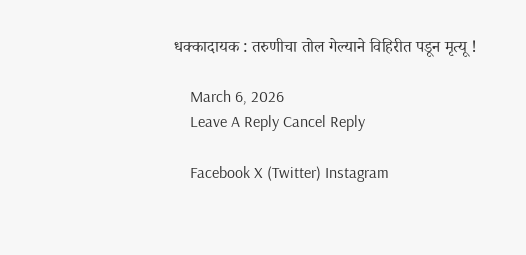धक्कादायक : तरुणीचा तोल गेल्याने विहिरीत पडून मृत्यू !

    March 6, 2026
    Leave A Reply Cancel Reply

    Facebook X (Twitter) Instagram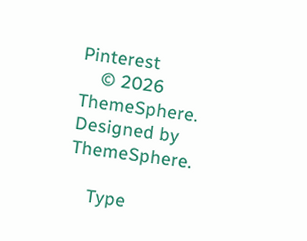Pinterest
    © 2026 ThemeSphere. Designed by ThemeSphere.

    Type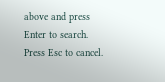above and press Enter to search. Press Esc to cancel.